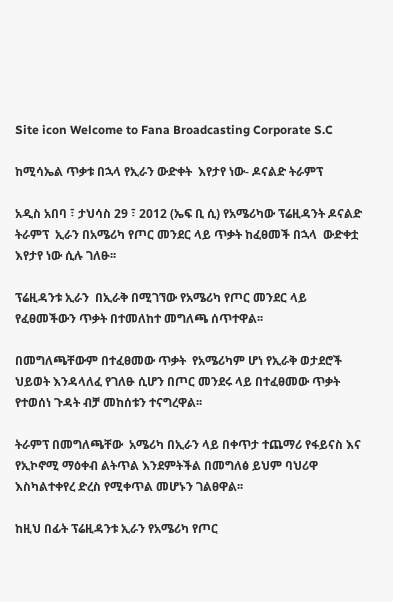Site icon Welcome to Fana Broadcasting Corporate S.C

ከሚሳኤል ጥቃቱ በኋላ የኢራን ውድቀት  እየታየ ነው- ዶናልድ ትራምፕ

አዲስ አበባ ፣ ታህሳስ 29 ፣ 2012 (ኤፍ ቢ ሲ) የአሜሪካው ፕሬዚዳንት ዶናልድ ትራምፕ  ኢራን በአሜሪካ የጦር መንደር ላይ ጥቃት ከፈፀመች በኋላ  ውድቀቷ እየታየ ነው ሲሉ ገለፁ፡፡

ፕሬዚዳንቱ ኢራን  በኢራቅ በሚገኘው የአሜሪካ የጦር መንደር ላይ የፈፀመችውን ጥቃት በተመለከተ መግለጫ ሰጥተዋል፡፡

በመግለጫቸውም በተፈፀመው ጥቃት  የአሜሪካም ሆነ የኢራቅ ወታደሮች ህይወት እንዳላለፈ የገለፁ ሲሆን በጦር መንደሩ ላይ በተፈፀመው ጥቃት የተወሰነ ጉዳት ብቻ መከሰቱን ተናግረዋል፡፡

ትራምፕ በመግለጫቸው  አሜሪካ በኢራን ላይ በቀጥታ ተጨማሪ የፋይናስ እና የኢኮኖሚ ማዕቀብ ልትጥል እንደምትችል በመግለፅ ይህም ባህሪዋ እስካልተቀየረ ድረስ የሚቀጥል መሆኑን ገልፀዋል፡፡

ከዚህ በፊት ፕሬዚዳንቱ ኢራን የአሜሪካ የጦር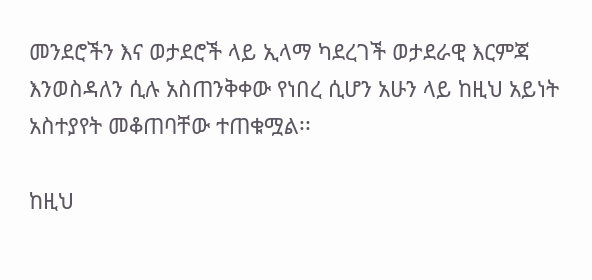መንደሮችን እና ወታደሮች ላይ ኢላማ ካደረገች ወታደራዊ እርምጃ እንወስዳለን ሲሉ አስጠንቅቀው የነበረ ሲሆን አሁን ላይ ከዚህ አይነት አስተያየት መቆጠባቸው ተጠቁሟል፡፡

ከዚህ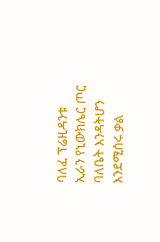ባለፈ ፕሬዚዳንቱ ኢራን የኒውክሌር ጦር ባለቤት እንዳትሆን እንደሚሰሩ ቃል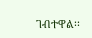ገብተዋል፡፡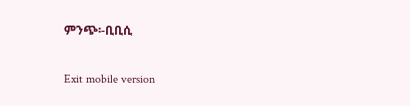ምንጭ፡-ቢቢሲ

Exit mobile version